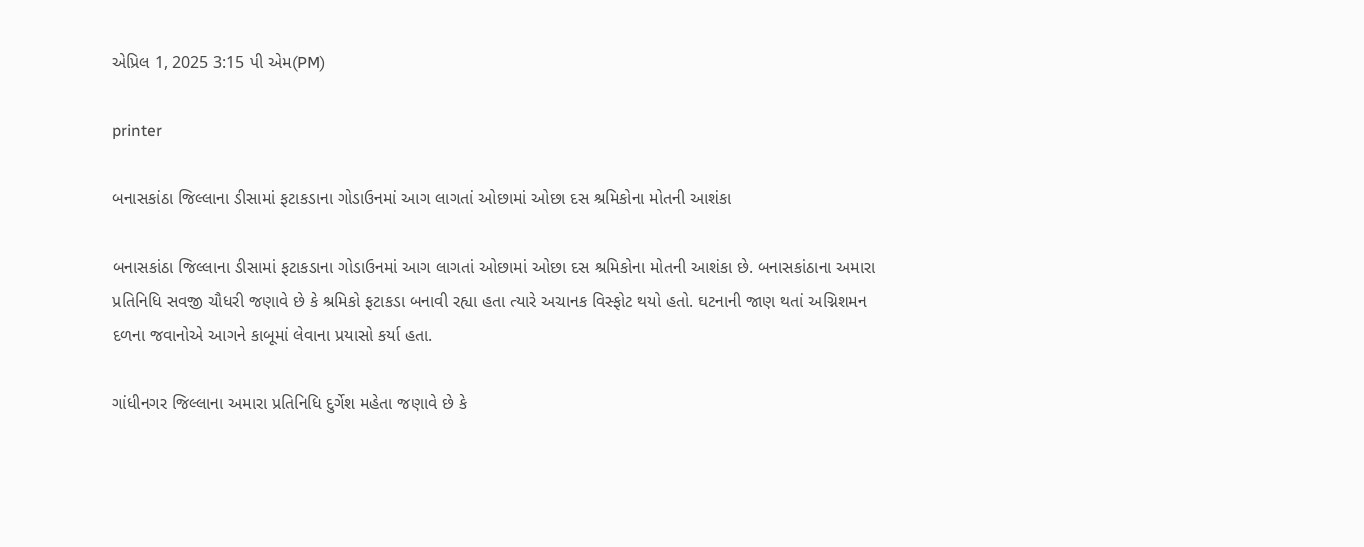એપ્રિલ 1, 2025 3:15 પી એમ(PM)

printer

બનાસકાંઠા જિલ્લાના ડીસામાં ફટાકડાના ગોડાઉનમાં આગ લાગતાં ઓછામાં ઓછા દસ શ્રમિકોના મોતની આશંકા

બનાસકાંઠા જિલ્લાના ડીસામાં ફટાકડાના ગોડાઉનમાં આગ લાગતાં ઓછામાં ઓછા દસ શ્રમિકોના મોતની આશંકા છે. બનાસકાંઠાના અમારા પ્રતિનિધિ સવજી ચૌધરી જણાવે છે કે શ્રમિકો ફટાકડા બનાવી રહ્યા હતા ત્યારે અચાનક વિસ્ફોટ થયો હતો. ઘટનાની જાણ થતાં અગ્નિશમન દળના જવાનોએ આગને કાબૂમાં લેવાના પ્રયાસો કર્યા હતા.

ગાંધીનગર જિલ્લાના અમારા પ્રતિનિધિ દુર્ગેશ મહેતા જણાવે છે કે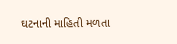ઘટનાની માહિતી મળતા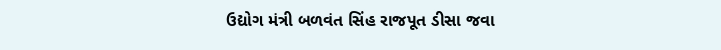ઉદ્યોગ મંત્રી બળવંત સિંહ રાજપૂત ડીસા જવા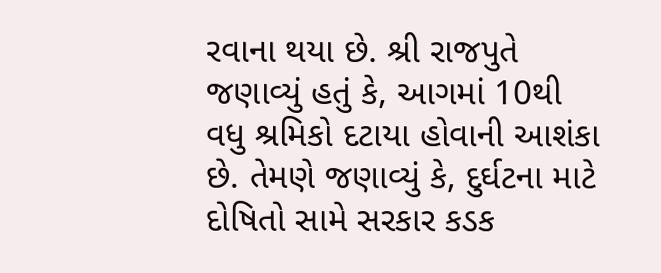રવાના થયા છે. શ્રી રાજપુતે જણાવ્યું હતું કે, આગમાં 10થી વધુ શ્રમિકો દટાયા હોવાની આશંકા છે. તેમણે જણાવ્યું કે, દુર્ઘટના માટે દોષિતો સામે સરકાર કડક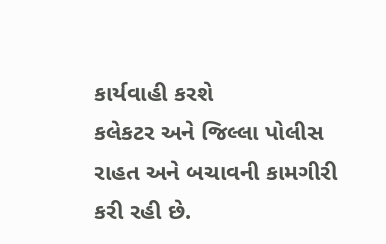કાર્યવાહી કરશે
કલેકટર અને જિલ્લા પોલીસ રાહત અને બચાવની કામગીરી કરી રહી છે.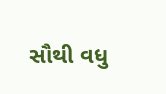સૌથી વધુ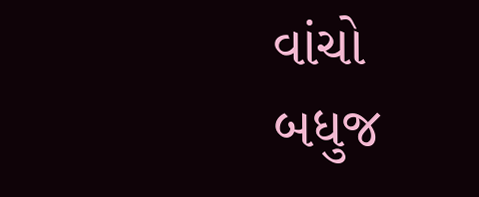વાંચો
બધુજ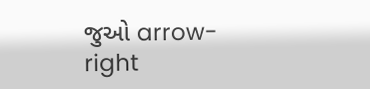જુઓ arrow-right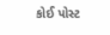કોઈ પોસ્ટ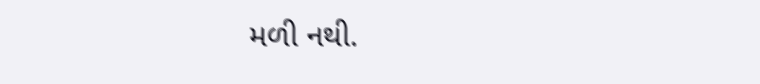મળી નથી.